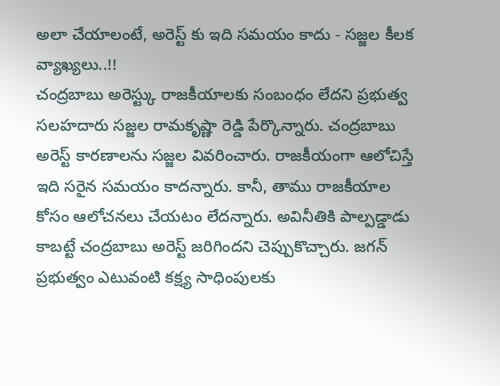అలా చేయాలంటే, అరెస్ట్ కు ఇది సమయం కాదు - సజ్జల కీలక వ్యాఖ్యలు..!!
చంద్రబాబు అరెస్ట్కు రాజకీయాలకు సంబంధం లేదని ప్రభుత్వ సలహదారు సజ్జల రామకృష్ణా రెడ్డి పేర్కొన్నారు. చంద్రబాబు అరెస్ట్ కారణాలను సజ్జల వివరించారు. రాజకీయంగా ఆలోచిస్తే ఇది సరైన సమయం కాదన్నారు. కానీ, తాము రాజకీయాల కోసం ఆలోచనలు చేయటం లేదన్నారు. అవినీతికి పాల్పడ్డాడు కాబట్టే చంద్రబాబు అరెస్ట్ జరిగిందని చెప్పుకొచ్చారు. జగన్ ప్రభుత్వం ఎటువంటి కక్ష్య సాధింపులకు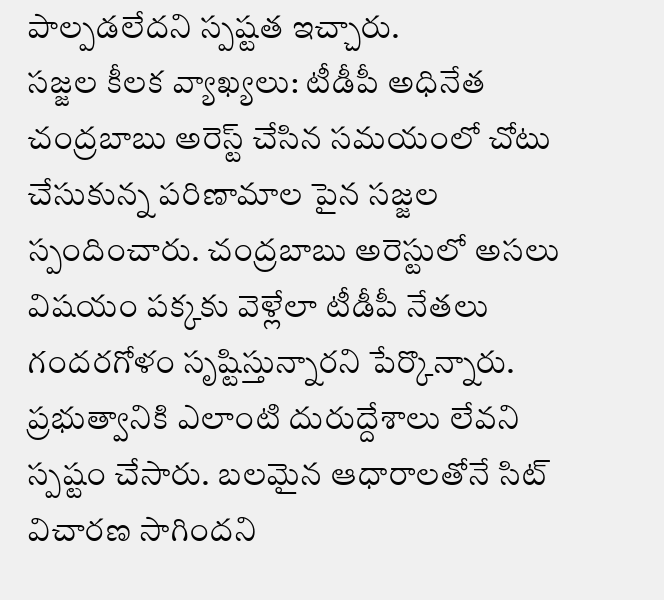పాల్పడలేదని స్పష్టత ఇచ్చారు.
సజ్జల కీలక వ్యాఖ్యలు: టీడీపీ అధినేత చంద్రబాబు అరెస్ట్ చేసిన సమయంలో చోటు చేసుకున్న పరిణామాల పైన సజ్జల స్పందించారు. చంద్రబాబు అరెస్టులో అసలు విషయం పక్కకు వెళ్లేలా టీడీపీ నేతలు గందరగోళం సృష్టిస్తున్నారని పేర్కొన్నారు. ప్రభుత్వానికి ఎలాంటి దురుద్దేశాలు లేవని స్పష్టం చేసారు. బలమైన ఆధారాలతోనే సిట్ విచారణ సాగిందని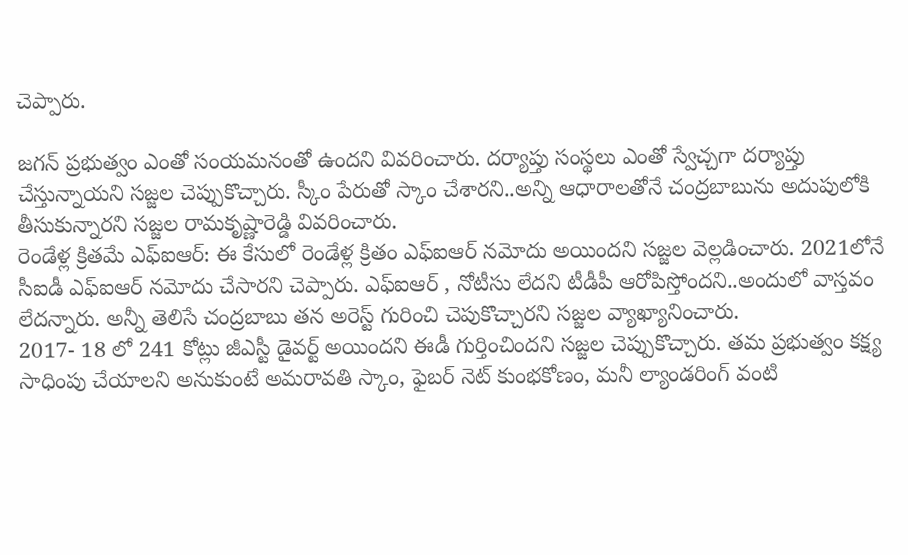చెప్పారు.

జగన్ ప్రభుత్వం ఎంతో సంయమనంతో ఉందని వివరించారు. దర్యాప్తు సంస్థలు ఎంతో స్వేచ్చగా దర్యాప్తు చేస్తున్నాయని సజ్జల చెప్పుకొచ్చారు. స్కీం పేరుతో స్కాం చేశారని..అన్ని ఆధారాలతోనే చంద్రబాబును అదుపులోకి తీసుకున్నారని సజ్జల రామకృష్ణారెడ్డి వివరించారు.
రెండేళ్ల క్రితమే ఎఫ్ఐఆర్: ఈ కేసులో రెండేళ్ల క్రితం ఎఫ్ఐఆర్ నమోదు అయిందని సజ్జల వెల్లడించారు. 2021లోనే సీఐడీ ఎఫ్ఐఆర్ నమోదు చేసారని చెప్పారు. ఎఫ్ఐఆర్ , నోటీసు లేదని టీడీపీ ఆరోపిస్తోందని..అందులో వాస్తవం లేదన్నారు. అన్నీ తెలిసే చంద్రబాబు తన అరెస్ట్ గురించి చెపుకొచ్చారని సజ్జల వ్యాఖ్యానించారు.
2017- 18 లో 241 కోట్లు జీఎస్టీ డైవర్ట్ అయిందని ఈడీ గుర్తించిందని సజ్జల చెప్పుకొచ్చారు. తమ ప్రభుత్వం కక్ష్య సాధింపు చేయాలని అనుకుంటే అమరావతి స్కాం, ఫైబర్ నెట్ కుంభకోణం, మనీ ల్యాండరింగ్ వంటి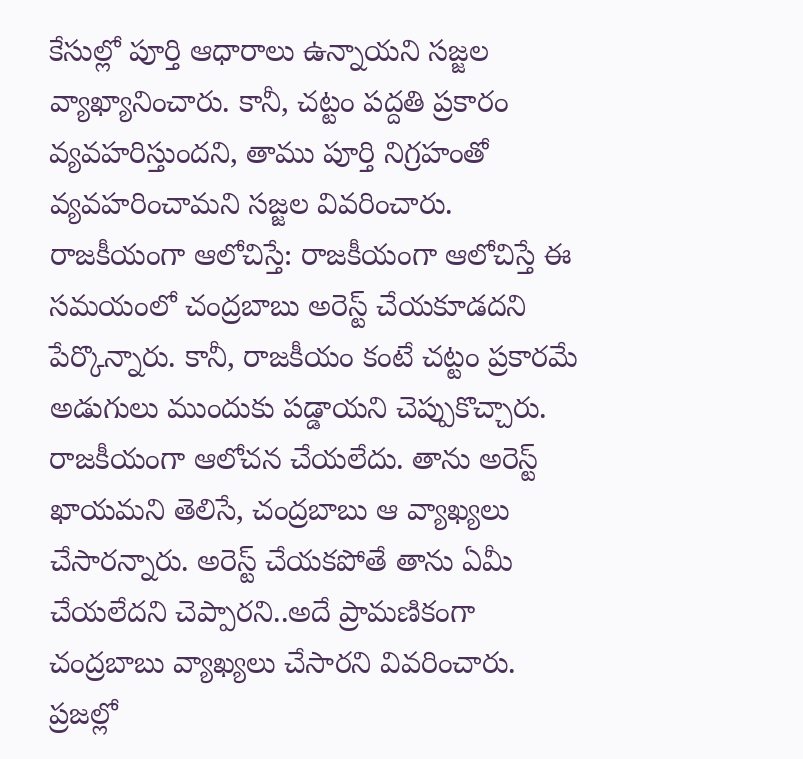కేసుల్లో పూర్తి ఆధారాలు ఉన్నాయని సజ్జల వ్యాఖ్యానించారు. కానీ, చట్టం పద్దతి ప్రకారం వ్యవహరిస్తుందని, తాము పూర్తి నిగ్రహంతో వ్యవహరించామని సజ్జల వివరించారు.
రాజకీయంగా ఆలోచిస్తే: రాజకీయంగా ఆలోచిస్తే ఈ సమయంలో చంద్రబాబు అరెస్ట్ చేయకూడదని పేర్కొన్నారు. కానీ, రాజకీయం కంటే చట్టం ప్రకారమే అడుగులు ముందుకు పడ్డాయని చెప్పుకొచ్చారు. రాజకీయంగా ఆలోచన చేయలేదు. తాను అరెస్ట్ ఖాయమని తెలిసే, చంద్రబాబు ఆ వ్యాఖ్యలు చేసారన్నారు. అరెస్ట్ చేయకపోతే తాను ఏమీ చేయలేదని చెప్పారని..అదే ప్రామణికంగా చంద్రబాబు వ్యాఖ్యలు చేసారని వివరించారు.
ప్రజల్లో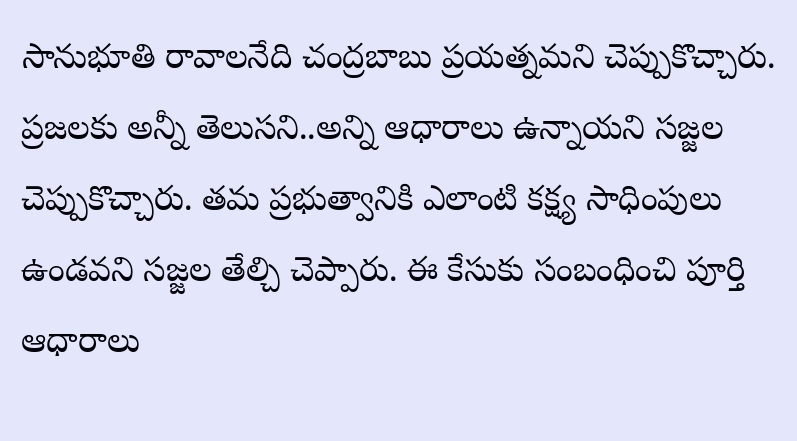సానుభూతి రావాలనేది చంద్రబాబు ప్రయత్నమని చెప్పుకొచ్చారు. ప్రజలకు అన్నీ తెలుసని..అన్ని ఆధారాలు ఉన్నాయని సజ్జల చెప్పుకొచ్చారు. తమ ప్రభుత్వానికి ఎలాంటి కక్ష్య సాధింపులు ఉండవని సజ్జల తేల్చి చెప్పారు. ఈ కేసుకు సంబంధించి పూర్తి ఆధారాలు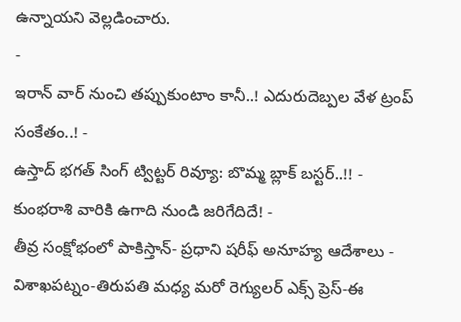ఉన్నాయని వెల్లడించారు.
-
ఇరాన్ వార్ నుంచి తప్పుకుంటాం కానీ..! ఎదురుదెబ్పల వేళ ట్రంప్ సంకేతం..! -
ఉస్తాద్ భగత్ సింగ్ ట్విట్టర్ రివ్యూ: బొమ్మ బ్లాక్ బస్టర్..!! -
కుంభరాశి వారికి ఉగాది నుండి జరిగేదిదే! -
తీవ్ర సంక్షోభంలో పాకిస్తాన్- ప్రధాని షరీఫ్ అనూహ్య ఆదేశాలు -
విశాఖపట్నం-తిరుపతి మధ్య మరో రెగ్యులర్ ఎక్స్ ప్రెస్-ఈ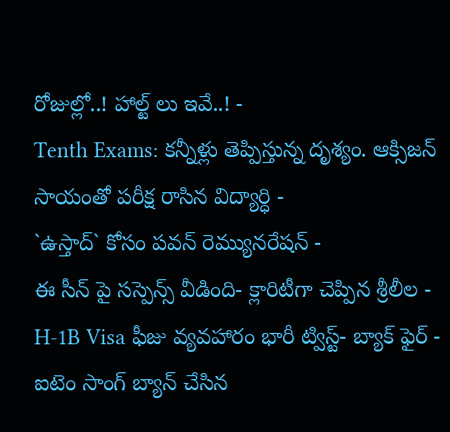రోజుల్లో..! హాల్ట్ లు ఇవే..! -
Tenth Exams: కన్నీళ్లు తెప్పిస్తున్న దృశ్యం. ఆక్సిజన్ సాయంతో పరీక్ష రాసిన విద్యార్ధి -
`ఉస్తాద్` కోసం పవన్ రెమ్యునరేషన్ -
ఈ సీన్ పై సస్పెన్స్ వీడింది- క్లారిటీగా చెప్పిన శ్రీలీల -
H-1B Visa ఫీజు వ్యవహారం భారీ ట్విస్ట్- బ్యాక్ ఫైర్ -
ఐటెం సాంగ్ బ్యాన్ చేసిన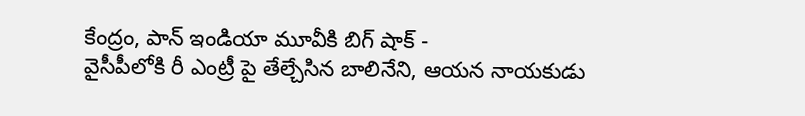కేంద్రం, పాన్ ఇండియా మూవీకి బిగ్ షాక్ -
వైసీపీలోకి రీ ఎంట్రీ పై తేల్చేసిన బాలినేని, ఆయన నాయకుడు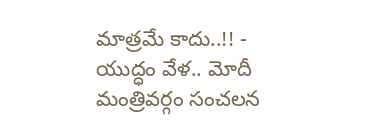మాత్రమే కాదు..!! -
యుద్ధం వేళ.. మోదీ మంత్రివర్గం సంచలన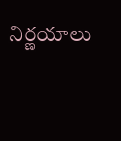నిర్ణయాలు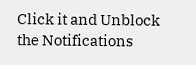Click it and Unblock the Notifications